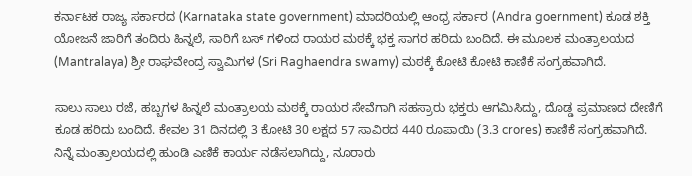ಕರ್ನಾಟಕ ರಾಜ್ಯ ಸರ್ಕಾರದ (Karnataka state government) ಮಾದರಿಯಲ್ಲಿ ಆಂಧ್ರ ಸರ್ಕಾರ (Andra goernment) ಕೂಡ ಶಕ್ತಿ ಯೋಜನೆ ಜಾರಿಗೆ ತಂದಿರು ಹಿನ್ನಲೆ, ಸಾರಿಗೆ ಬಸ್ ಗಳಿಂದ ರಾಯರ ಮಠಕ್ಕೆ ಭಕ್ತ ಸಾಗರ ಹರಿದು ಬಂದಿದೆ. ಈ ಮೂಲಕ ಮಂತ್ರಾಲಯದ (Mantralaya) ಶ್ರೀ ರಾಘವೇಂದ್ರ ಸ್ವಾಮಿಗಳ (Sri Raghaendra swamy) ಮಠಕ್ಕೆ ಕೋಟಿ ಕೋಟಿ ಕಾಣಿಕೆ ಸಂಗ್ರಹವಾಗಿದೆ.

ಸಾಲು ಸಾಲು ರಜೆ, ಹಬ್ಬಗಳ ಹಿನ್ನಲೆ ಮಂತ್ರಾಲಯ ಮಠಕ್ಕೆ ರಾಯರ ಸೇವೆಗಾಗಿ ಸಹಸ್ರಾರು ಭಕ್ತರು ಆಗಮಿಸಿದ್ದು, ದೊಡ್ಡ ಪ್ರಮಾಣದ ದೇಣಿಗೆ ಕೂಡ ಹರಿದು ಬಂದಿದೆ. ಕೇವಲ 31 ದಿನದಲ್ಲಿ 3 ಕೋಟಿ 30 ಲಕ್ಷದ 57 ಸಾವಿರದ 440 ರೂಪಾಯಿ (3.3 crores) ಕಾಣಿಕೆ ಸಂಗ್ರಹವಾಗಿದೆ.
ನಿನ್ನೆ ಮಂತ್ರಾಲಯದಲ್ಲಿ ಹುಂಡಿ ಎಣಿಕೆ ಕಾರ್ಯ ನಡೆಸಲಾಗಿದ್ದು, ನೂರಾರು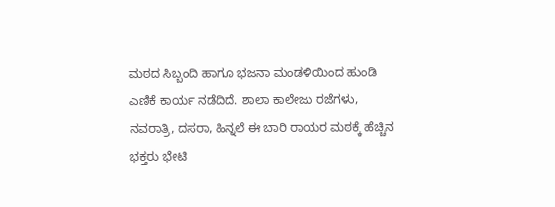ಮಠದ ಸಿಬ್ಬಂದಿ ಹಾಗೂ ಭಜನಾ ಮಂಡಳಿಯಿಂದ ಹುಂಡಿ ಎಣಿಕೆ ಕಾರ್ಯ ನಡೆದಿದೆ. ಶಾಲಾ ಕಾಲೇಜು ರಜೆಗಳು, ನವರಾತ್ರಿ, ದಸರಾ, ಹಿನ್ನಲೆ ಈ ಬಾರಿ ರಾಯರ ಮಠಕ್ಕೆ ಹೆಚ್ಚಿನ ಭಕ್ತರು ಭೇಟಿ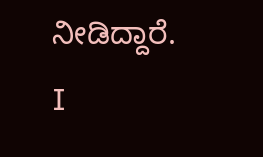ನೀಡಿದ್ದಾರೆ.
I